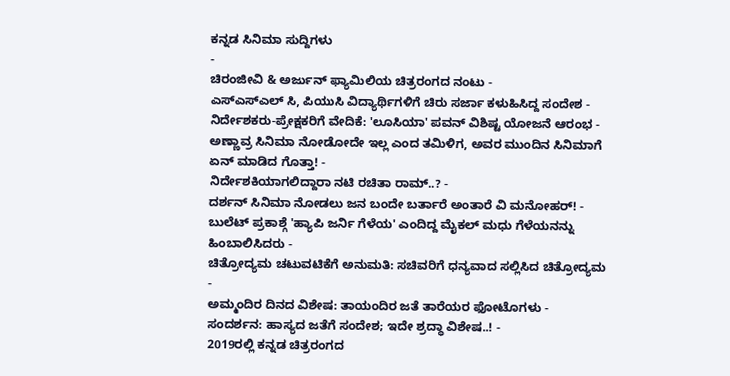ಕನ್ನಡ ಸಿನಿಮಾ ಸುದ್ದಿಗಳು
-
ಚಿರಂಜೀವಿ & ಅರ್ಜುನ್ ಫ್ಯಾಮಿಲಿಯ ಚಿತ್ರರಂಗದ ನಂಟು -
ಎಸ್ಎಸ್ಎಲ್ ಸಿ, ಪಿಯುಸಿ ವಿದ್ಯಾರ್ಥಿಗಳಿಗೆ ಚಿರು ಸರ್ಜಾ ಕಳುಹಿಸಿದ್ದ ಸಂದೇಶ -
ನಿರ್ದೇಶಕರು-ಪ್ರೇಕ್ಷಕರಿಗೆ ವೇದಿಕೆ: 'ಲೂಸಿಯಾ' ಪವನ್ ವಿಶಿಷ್ಟ ಯೋಜನೆ ಆರಂಭ -
ಅಣ್ಣಾವ್ರ ಸಿನಿಮಾ ನೋಡೋದೇ ಇಲ್ಲ ಎಂದ ತಮಿಳಿಗ, ಅವರ ಮುಂದಿನ ಸಿನಿಮಾಗೆ ಏನ್ ಮಾಡಿದ ಗೊತ್ತಾ! -
ನಿರ್ದೇಶಕಿಯಾಗಲಿದ್ದಾರಾ ನಟಿ ರಚಿತಾ ರಾಮ್..? -
ದರ್ಶನ್ ಸಿನಿಮಾ ನೋಡಲು ಜನ ಬಂದೇ ಬರ್ತಾರೆ ಅಂತಾರೆ ವಿ ಮನೋಹರ್! -
ಬುಲೆಟ್ ಪ್ರಕಾಶ್ಗೆ 'ಹ್ಯಾಪಿ ಜರ್ನಿ ಗೆಳೆಯ' ಎಂದಿದ್ದ ಮೈಕಲ್ ಮಧು ಗೆಳೆಯನನ್ನು ಹಿಂಬಾಲಿಸಿದರು -
ಚಿತ್ರೋದ್ಯಮ ಚಟುವಟಿಕೆಗೆ ಅನುಮತಿ: ಸಚಿವರಿಗೆ ಧನ್ಯವಾದ ಸಲ್ಲಿಸಿದ ಚಿತ್ರೋದ್ಯಮ -
ಅಮ್ಮಂದಿರ ದಿನದ ವಿಶೇಷ: ತಾಯಂದಿರ ಜತೆ ತಾರೆಯರ ಫೋಟೊಗಳು -
ಸಂದರ್ಶನ: ಹಾಸ್ಯದ ಜತೆಗೆ ಸಂದೇಶ; ಇದೇ ಶ್ರದ್ಧಾ ವಿಶೇಷ..! -
2019ರಲ್ಲಿ ಕನ್ನಡ ಚಿತ್ರರಂಗದ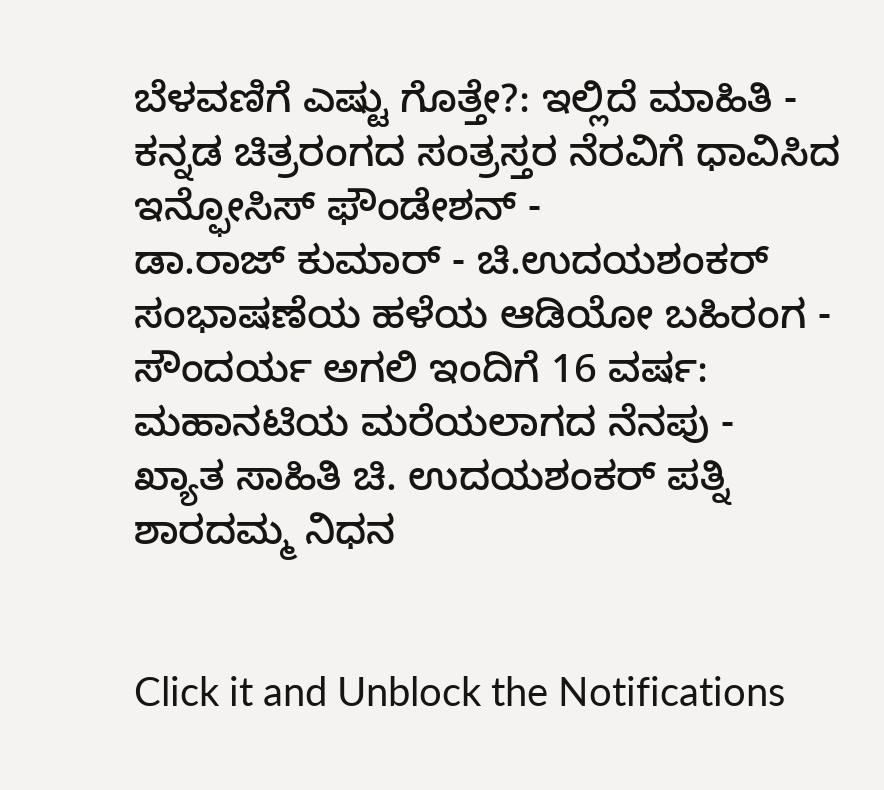ಬೆಳವಣಿಗೆ ಎಷ್ಟು ಗೊತ್ತೇ?: ಇಲ್ಲಿದೆ ಮಾಹಿತಿ -
ಕನ್ನಡ ಚಿತ್ರರಂಗದ ಸಂತ್ರಸ್ತರ ನೆರವಿಗೆ ಧಾವಿಸಿದ ಇನ್ಫೋಸಿಸ್ ಫೌಂಡೇಶನ್ -
ಡಾ.ರಾಜ್ ಕುಮಾರ್ - ಚಿ.ಉದಯಶಂಕರ್ ಸಂಭಾಷಣೆಯ ಹಳೆಯ ಆಡಿಯೋ ಬಹಿರಂಗ -
ಸೌಂದರ್ಯ ಅಗಲಿ ಇಂದಿಗೆ 16 ವರ್ಷ: ಮಹಾನಟಿಯ ಮರೆಯಲಾಗದ ನೆನಪು -
ಖ್ಯಾತ ಸಾಹಿತಿ ಚಿ. ಉದಯಶಂಕರ್ ಪತ್ನಿ ಶಾರದಮ್ಮ ನಿಧನ


Click it and Unblock the Notifications